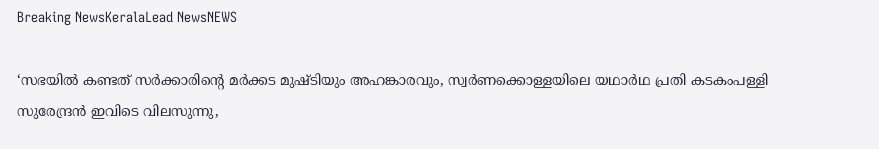Breaking NewsKeralaLead NewsNEWS

‘സഭയിൽ കണ്ടത് സർക്കാരിൻ്റെ മർക്കട മുഷ്ടിയും അഹങ്കാരവും, സ്വർണക്കൊള്ളയിലെ യഥാർഥ പ്രതി കടകംപള്ളി സുരേന്ദ്രൻ ഇവിടെ വിലസുന്നു,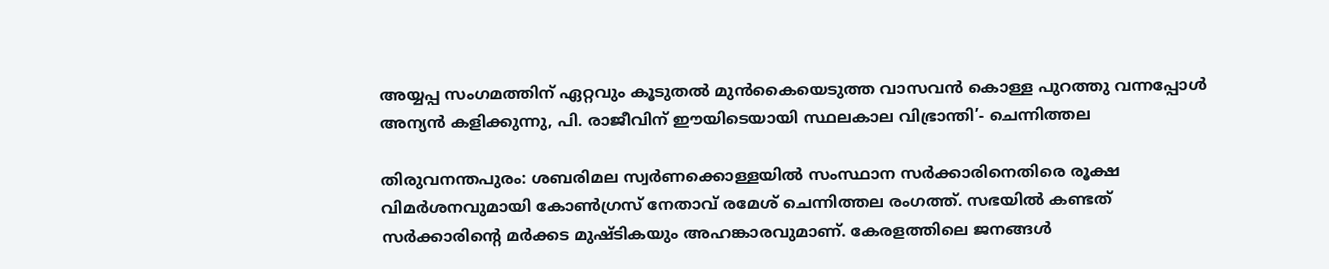അയ്യപ്പ സംഗമത്തിന് ഏറ്റവും കൂടുതൽ മുൻകൈയെടുത്ത വാസവൻ കൊള്ള പുറത്തു വന്നപ്പോൾ അന്യൻ കളിക്കുന്നു, പി. രാജീവിന് ഈയിടെയായി സ്ഥലകാല വിഭ്രാന്തി’- ചെന്നിത്തല

തിരുവനന്തപുരം: ശബരിമല സ്വർണക്കൊള്ളയിൽ സംസ്ഥാന സർക്കാരിനെതിരെ രൂക്ഷ വിമർശനവുമായി കോൺഗ്രസ് നേതാവ് രമേശ് ചെന്നിത്തല രംഗത്ത്. സഭയിൽ കണ്ടത് സർക്കാരിൻ്റെ മർക്കട മുഷ്ടികയും അഹങ്കാരവുമാണ്. കേരളത്തിലെ ജനങ്ങൾ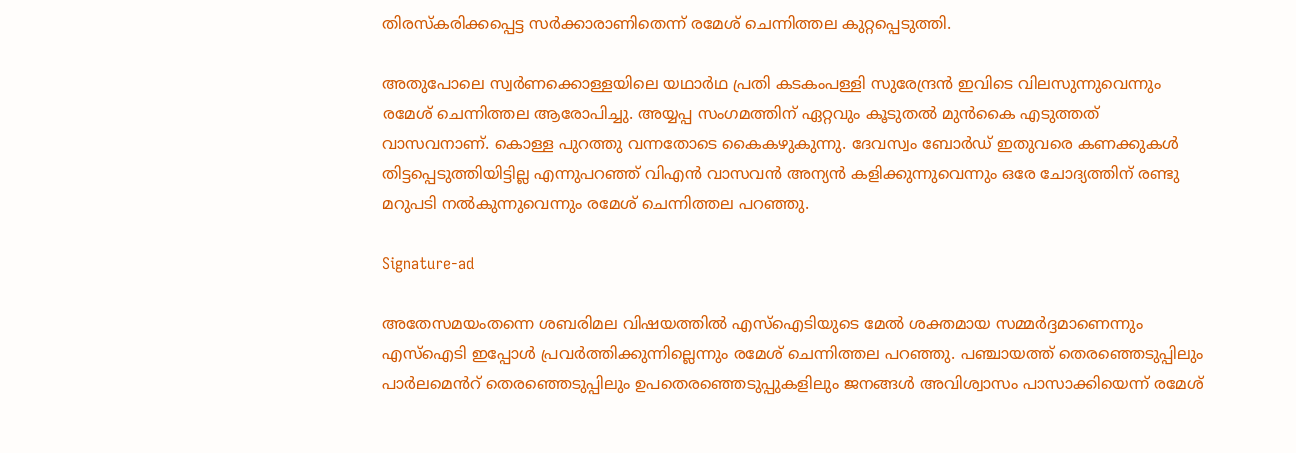തിരസ്കരിക്കപ്പെട്ട സർക്കാരാണിതെന്ന് രമേശ് ചെന്നിത്തല കുറ്റപ്പെടുത്തി.

അതുപോലെ സ്വർണക്കൊള്ളയിലെ യഥാർഥ പ്രതി കടകംപള്ളി സുരേന്ദ്രൻ ഇവിടെ വിലസുന്നുവെന്നും രമേശ് ചെന്നിത്തല ആരോപിച്ചു. അയ്യപ്പ സംഗമത്തിന് ഏറ്റവും കൂടുതൽ മുൻകൈ എടുത്തത് വാസവനാണ്. കൊള്ള പുറത്തു വന്നതോടെ കൈകഴുകുന്നു. ദേവസ്വം ബോർഡ് ഇതുവരെ കണക്കുകൾ തിട്ടപ്പെടുത്തിയിട്ടില്ല എന്നുപറഞ്ഞ് വിഎൻ വാസവൻ അന്യൻ കളിക്കുന്നുവെന്നും ഒരേ ചോദ്യത്തിന് രണ്ടു മറുപടി നൽകുന്നുവെന്നും രമേശ് ചെന്നിത്തല പറ‍ഞ്ഞു.

Signature-ad

അതേസമയംതന്നെ ശബരിമല വിഷയത്തിൽ എസ്ഐടിയുടെ മേൽ ശക്തമായ സമ്മർദ്ദമാണെന്നും എസ്ഐടി ഇപ്പോൾ പ്രവർത്തിക്കുന്നില്ലെന്നും രമേശ് ചെന്നിത്തല പറഞ്ഞു. പഞ്ചായത്ത് തെരഞ്ഞെടുപ്പിലും പാർലമെൻറ് തെരഞ്ഞെടുപ്പിലും ഉപതെരഞ്ഞെടുപ്പുകളിലും ജനങ്ങൾ അവിശ്വാസം പാസാക്കിയെന്ന് രമേശ്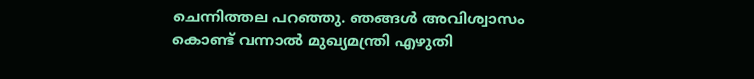ചെന്നിത്തല പറ‍ഞ്ഞു. ഞങ്ങൾ അവിശ്വാസം കൊണ്ട് വന്നാൽ മുഖ്യമന്ത്രി എഴുതി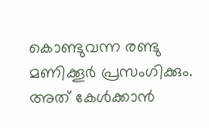കൊണ്ടുവന്ന രണ്ടു മണിക്കൂർ പ്രസംഗിക്കും. അത് കേൾക്കാൻ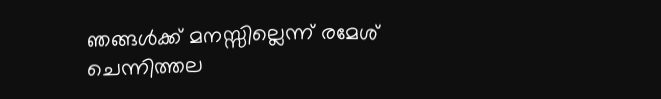ഞങ്ങൾക്ക് മനസ്സില്ലെന്ന് രമേശ് ചെന്നിത്തല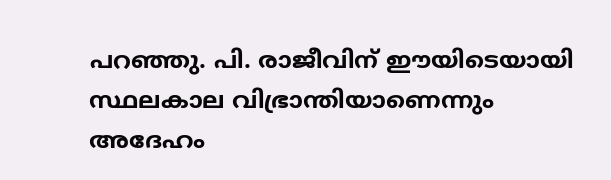പറഞ്ഞു. പി. രാജീവിന് ഈയിടെയായി സ്ഥലകാല വിഭ്രാന്തിയാണെന്നും അദേഹം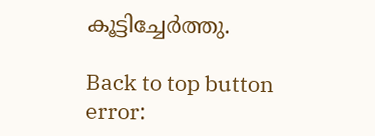കൂട്ടിച്ചേർത്തു.

Back to top button
error: